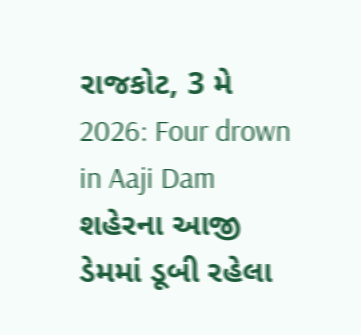રાજકોટ, 3 મે 2026: Four drown in Aaji Dam શહેરના આજી ડેમમાં ડૂબી રહેલા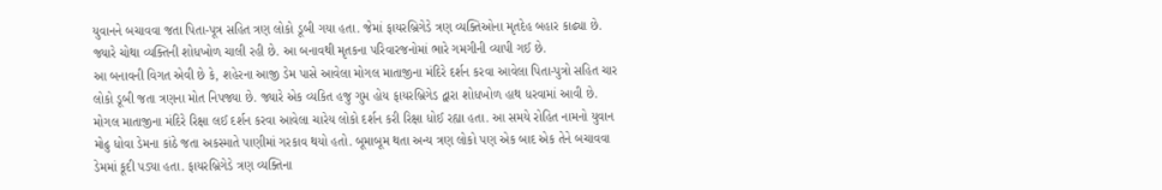યુવાનને બચાવવા જતા પિતા-પૂત્ર સહિત ત્રણ લોકો ડૂબી ગયા હતા. જેમાં ફાયરબ્રિગેડે ત્રણ વ્યક્તિઓના મૃતદેહ બહાર કાઢ્યા છે. જ્યારે ચોથા વ્યક્તિની શોધખોળ ચાલી રહી છે. આ બનાવથી મૃતકના પરિવારજનોમાં ભારે ગમગીની વ્યાપી ગઈ છે.
આ બનાવની વિગત એવી છે કે, શહેરના આજી ડેમ પાસે આવેલા મોગલ માતાજીના મંદિરે દર્શન કરવા આવેલા પિતા-પુત્રો સહિત ચાર લોકો ડૂબી જતા ત્રણના મોત નિપજ્યા છે. જ્યારે એક વ્યકિત હજુ ગુમ હોય ફાયરબ્રિગેડ દ્વારા શોધખોળ હાથ ધરવામાં આવી છે. મોગલ માતાજીના મંદિરે રિક્ષા લઈ દર્શન કરવા આવેલા ચારેય લોકો દર્શન કરી રિક્ષા ધોઈ રહ્યા હતા. આ સમયે રોહિત નામનો યુવાન મોઢુ ધોવા ડેમના કાંઠે જતા અકસ્માતે પાણીમાં ગરકાવ થયો હતો. બૂમાબૂમ થતા અન્ય ત્રણ લોકો પણ એક બાદ એક તેને બચાવવા ડેમમાં કૂદી પડ્યા હતા. ફાયરબ્રિગેડે ત્રણ વ્યક્તિના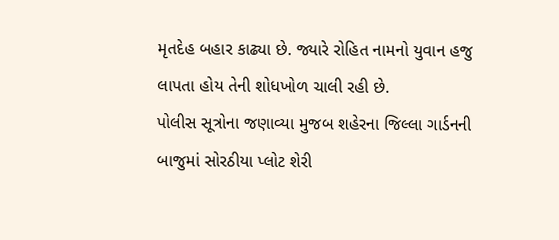મૃતદેહ બહાર કાઢ્યા છે. જ્યારે રોહિત નામનો યુવાન હજુ લાપતા હોય તેની શોધખોળ ચાલી રહી છે.
પોલીસ સૂત્રોના જણાવ્યા મુજબ શહેરના જિલ્લા ગાર્ડનની બાજુમાં સોરઠીયા પ્લોટ શેરી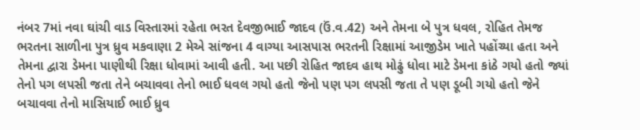નંબર 7માં નવા ઘાંચી વાડ વિસ્તારમાં રહેતા ભરત દેવજીભાઈ જાદવ (ઉં.વ.42) અને તેમના બે પુત્ર ધવલ, રોહિત તેમજ ભરતના સાળીના પુત્ર ધ્રુવ મકવાણા 2 મેએ સાંજના 4 વાગ્યા આસપાસ ભરતની રિક્ષામાં આજીડેમ ખાતે પહોંચ્યા હતા અને તેમના દ્વારા ડેમના પાણીથી રિક્ષા ધોવામાં આવી હતી. આ પછી રોહિત જાદવ હાથ મોઢું ધોવા માટે ડેમના કાંઠે ગયો હતો જ્યાં તેનો પગ લપસી જતા તેને બચાવવા તેનો ભાઈ ધવલ ગયો હતો જેનો પણ પગ લપસી જતા તે પણ ડૂબી ગયો હતો જેને બચાવવા તેનો માસિયાઈ ભાઈ ધ્રુવ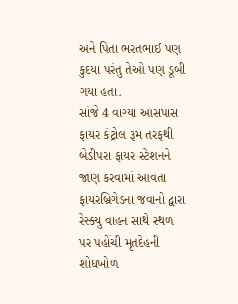અને પિતા ભરતભાઈ પણ કુદયા પરંતુ તેઓ પણ ડૂબી ગયા હતા.
સાંજે 4 વાગ્યા આસપાસ ફાયર કંટ્રોલ રૂમ તરફથી બેડીપરા ફાયર સ્ટેશનને જાણ કરવામાં આવતા ફાયરબ્રિગેડના જવાનો દ્વારા રેસ્ક્યુ વાહન સાથે સ્થળ પર પહોંચી મૃતદેહની શોધખોળ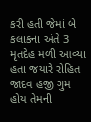કરી હતી જેમાં બે કલાકના અંતે 3 મૃતદેહ મળી આવ્યા હતા જયારે રોહિત જાદવ હજી ગુમ હોય તેમની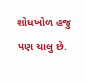શોધખોળ હજુ પણ ચાલુ છે.